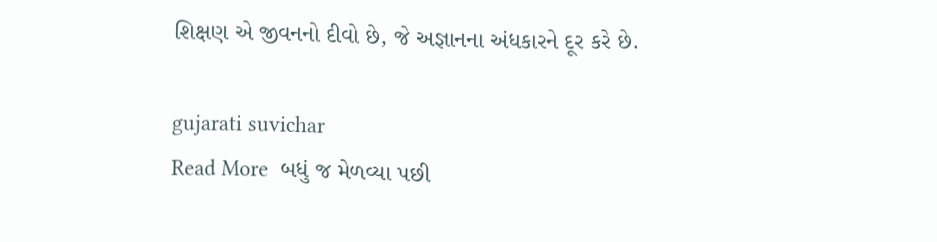શિક્ષણ એ જીવનનો દીવો છે, જે અજ્ઞાનના અંધકારને દૂર કરે છે.

gujarati suvichar
Read More  બધું જ મેળવ્યા પછી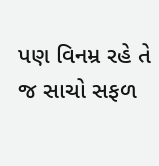પણ વિનમ્ર રહે તે જ સાચો સફળ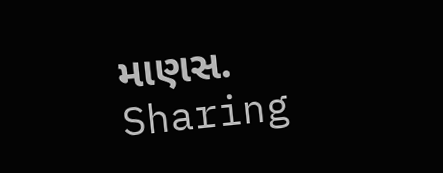માણસ.
Sharing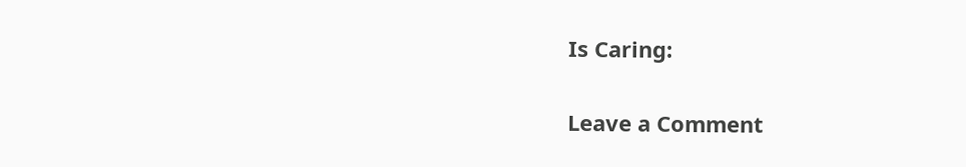Is Caring:

Leave a Comment